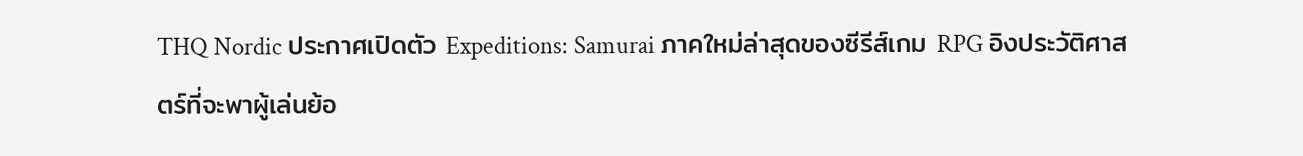THQ Nordic ประกาศเปิดตัว Expeditions: Samurai ภาคใหม่ล่าสุดของซีรีส์เกม RPG อิงประวัติศาสตร์ที่จะพาผู้เล่นย้อ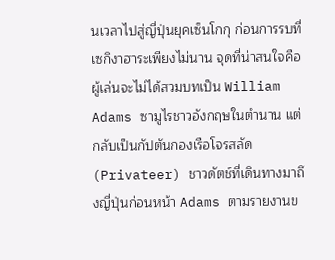นเวลาไปสู่ญี่ปุ่นยุคเซ็นโกกุ ก่อนการรบที่เซกิงาฮาระเพียงไม่นาน จุดที่น่าสนใจคือผู้เล่นจะไม่ได้สวมบทเป็น William Adams ซามูไรชาวอังกฤษในตำนาน แต่กลับเป็นกัปตันกองเรือโจรสลัด (Privateer) ชาวดัตช์ที่เดินทางมาถึงญี่ปุ่นก่อนหน้า Adams ตามรายงานข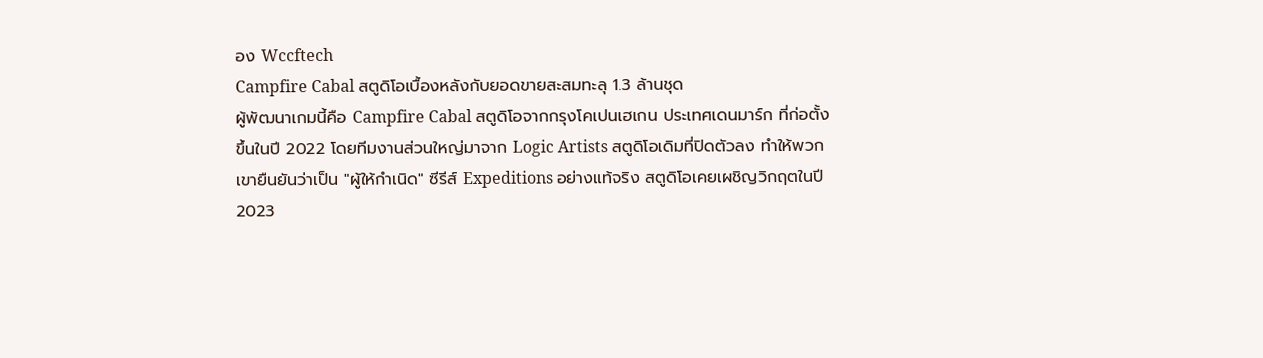อง Wccftech
Campfire Cabal สตูดิโอเบื้องหลังกับยอดขายสะสมทะลุ 1.3 ล้านชุด
ผู้พัฒนาเกมนี้คือ Campfire Cabal สตูดิโอจากกรุงโคเปนเฮเกน ประเทศเดนมาร์ก ที่ก่อตั้งขึ้นในปี 2022 โดยทีมงานส่วนใหญ่มาจาก Logic Artists สตูดิโอเดิมที่ปิดตัวลง ทำให้พวกเขายืนยันว่าเป็น "ผู้ให้กำเนิด" ซีรีส์ Expeditions อย่างแท้จริง สตูดิโอเคยเผชิญวิกฤตในปี 2023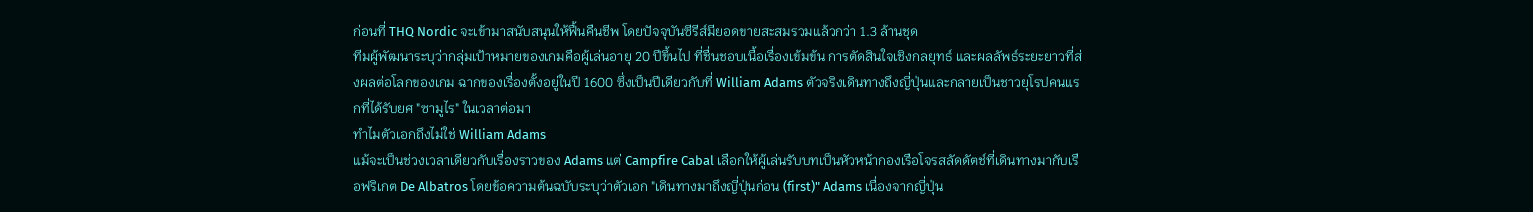ก่อนที่ THQ Nordic จะเข้ามาสนับสนุนให้ฟื้นคืนชีพ โดยปัจจุบันซีรีส์มียอดขายสะสมรวมแล้วกว่า 1.3 ล้านชุด
ทีมผู้พัฒนาระบุว่ากลุ่มเป้าหมายของเกมคือผู้เล่นอายุ 20 ปีขึ้นไป ที่ชื่นชอบเนื้อเรื่องเข้มข้น การตัดสินใจเชิงกลยุทธ์ และผลลัพธ์ระยะยาวที่ส่งผลต่อโลกของเกม ฉากของเรื่องตั้งอยู่ในปี 1600 ซึ่งเป็นปีเดียวกับที่ William Adams ตัวจริงเดินทางถึงญี่ปุ่นและกลายเป็นชาวยุโรปคนแรกที่ได้รับยศ "ซามูไร" ในเวลาต่อมา
ทำไมตัวเอกถึงไม่ใช่ William Adams
แม้จะเป็นช่วงเวลาเดียวกับเรื่องราวของ Adams แต่ Campfire Cabal เลือกให้ผู้เล่นรับบทเป็นหัวหน้ากองเรือโจรสลัดดัตช์ที่เดินทางมากับเรือฟริเกต De Albatros โดยข้อความต้นฉบับระบุว่าตัวเอก "เดินทางมาถึงญี่ปุ่นก่อน (first)" Adams เนื่องจากญี่ปุ่น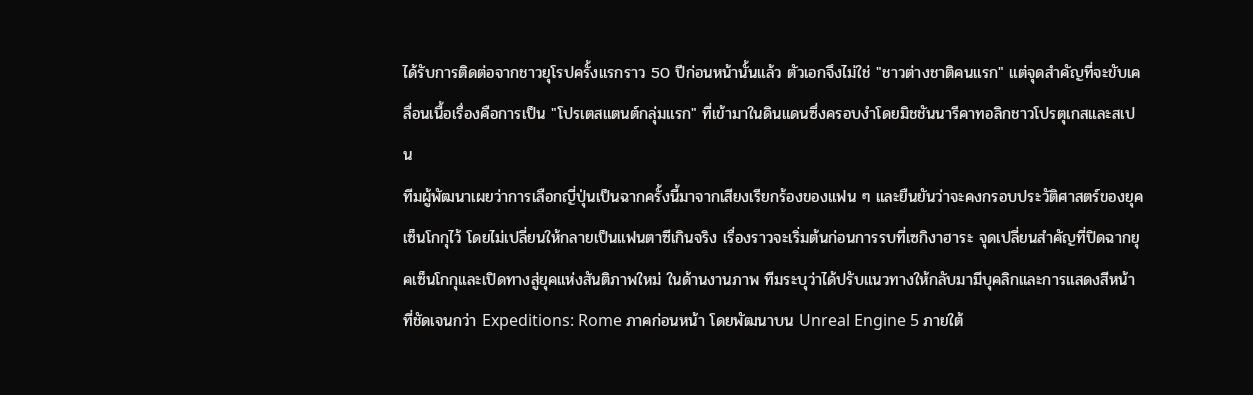ได้รับการติดต่อจากชาวยุโรปครั้งแรกราว 50 ปีก่อนหน้านั้นแล้ว ตัวเอกจึงไม่ใช่ "ชาวต่างชาติคนแรก" แต่จุดสำคัญที่จะขับเคลื่อนเนื้อเรื่องคือการเป็น "โปรเตสแตนต์กลุ่มแรก" ที่เข้ามาในดินแดนซึ่งครอบงำโดยมิชชันนารีคาทอลิกชาวโปรตุเกสและสเปน
ทีมผู้พัฒนาเผยว่าการเลือกญี่ปุ่นเป็นฉากครั้งนี้มาจากเสียงเรียกร้องของแฟน ๆ และยืนยันว่าจะคงกรอบประวัติศาสตร์ของยุคเซ็นโกกุไว้ โดยไม่เปลี่ยนให้กลายเป็นแฟนตาซีเกินจริง เรื่องราวจะเริ่มต้นก่อนการรบที่เซกิงาฮาระ จุดเปลี่ยนสำคัญที่ปิดฉากยุคเซ็นโกกุและเปิดทางสู่ยุคแห่งสันติภาพใหม่ ในด้านงานภาพ ทีมระบุว่าได้ปรับแนวทางให้กลับมามีบุคลิกและการแสดงสีหน้าที่ชัดเจนกว่า Expeditions: Rome ภาคก่อนหน้า โดยพัฒนาบน Unreal Engine 5 ภายใต้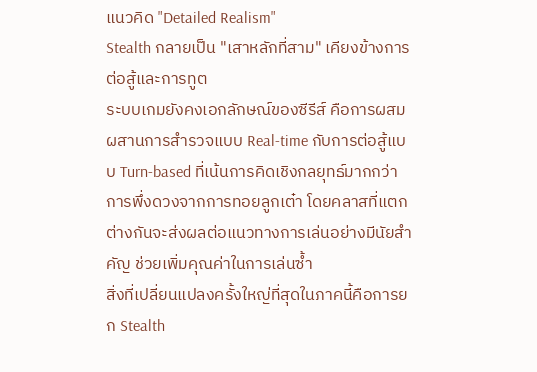แนวคิด "Detailed Realism"
Stealth กลายเป็น "เสาหลักที่สาม" เคียงข้างการต่อสู้และการทูต
ระบบเกมยังคงเอกลักษณ์ของซีรีส์ คือการผสมผสานการสำรวจแบบ Real-time กับการต่อสู้แบบ Turn-based ที่เน้นการคิดเชิงกลยุทธ์มากกว่าการพึ่งดวงจากการทอยลูกเต๋า โดยคลาสที่แตกต่างกันจะส่งผลต่อแนวทางการเล่นอย่างมีนัยสำคัญ ช่วยเพิ่มคุณค่าในการเล่นซ้ำ
สิ่งที่เปลี่ยนแปลงครั้งใหญ่ที่สุดในภาคนี้คือการยก Stealth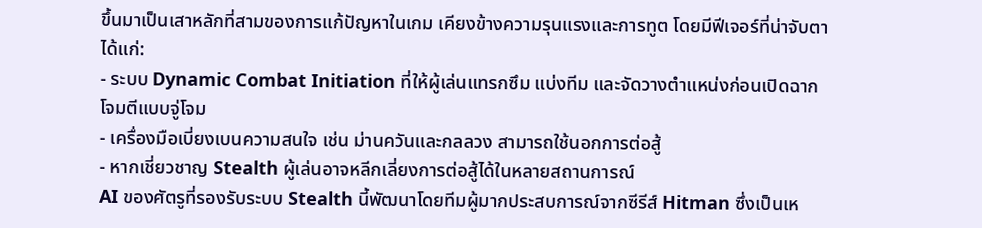ขึ้นมาเป็นเสาหลักที่สามของการแก้ปัญหาในเกม เคียงข้างความรุนแรงและการทูต โดยมีฟีเจอร์ที่น่าจับตา ได้แก่:
- ระบบ Dynamic Combat Initiation ที่ให้ผู้เล่นแทรกซึม แบ่งทีม และจัดวางตำแหน่งก่อนเปิดฉากโจมตีแบบจู่โจม
- เครื่องมือเบี่ยงเบนความสนใจ เช่น ม่านควันและกลลวง สามารถใช้นอกการต่อสู้
- หากเชี่ยวชาญ Stealth ผู้เล่นอาจหลีกเลี่ยงการต่อสู้ได้ในหลายสถานการณ์
AI ของศัตรูที่รองรับระบบ Stealth นี้พัฒนาโดยทีมผู้มากประสบการณ์จากซีรีส์ Hitman ซึ่งเป็นเห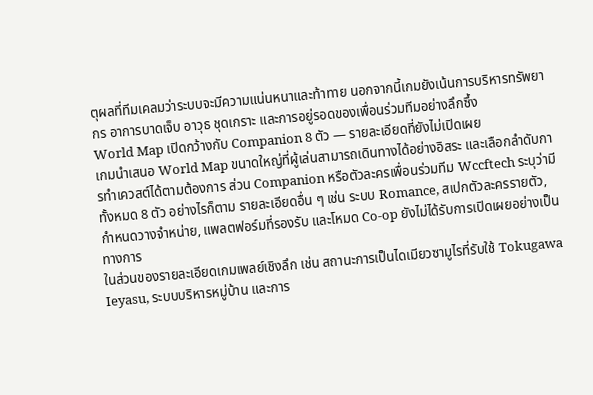ตุผลที่ทีมเคลมว่าระบบจะมีความแน่นหนาและท้าทาย นอกจากนี้เกมยังเน้นการบริหารทรัพยากร อาการบาดเจ็บ อาวุธ ชุดเกราะ และการอยู่รอดของเพื่อนร่วมทีมอย่างลึกซึ้ง
World Map เปิดกว้างกับ Companion 8 ตัว — รายละเอียดที่ยังไม่เปิดเผย
เกมนำเสนอ World Map ขนาดใหญ่ที่ผู้เล่นสามารถเดินทางได้อย่างอิสระ และเลือกลำดับการทำเควสต์ได้ตามต้องการ ส่วน Companion หรือตัวละครเพื่อนร่วมทีม Wccftech ระบุว่ามีทั้งหมด 8 ตัว อย่างไรก็ตาม รายละเอียดอื่น ๆ เช่น ระบบ Romance, สเปกตัวละครรายตัว, กำหนดวางจำหน่าย, แพลตฟอร์มที่รองรับ และโหมด Co-op ยังไม่ได้รับการเปิดเผยอย่างเป็นทางการ
ในส่วนของรายละเอียดเกมเพลย์เชิงลึก เช่น สถานะการเป็นไดเมียวซามูไรที่รับใช้ Tokugawa Ieyasu, ระบบบริหารหมู่บ้าน และการ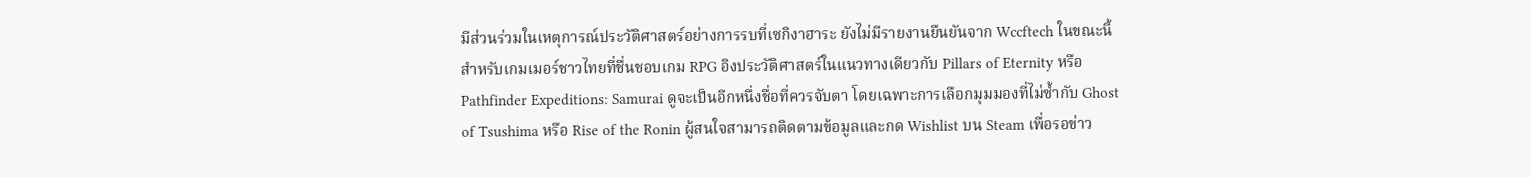มีส่วนร่วมในเหตุการณ์ประวัติศาสตร์อย่างการรบที่เซกิงาฮาระ ยังไม่มีรายงานยืนยันจาก Wccftech ในขณะนี้
สำหรับเกมเมอร์ชาวไทยที่ชื่นชอบเกม RPG อิงประวัติศาสตร์ในแนวทางเดียวกับ Pillars of Eternity หรือ Pathfinder Expeditions: Samurai ดูจะเป็นอีกหนึ่งชื่อที่ควรจับตา โดยเฉพาะการเลือกมุมมองที่ไม่ซ้ำกับ Ghost of Tsushima หรือ Rise of the Ronin ผู้สนใจสามารถติดตามข้อมูลและกด Wishlist บน Steam เพื่อรอข่าว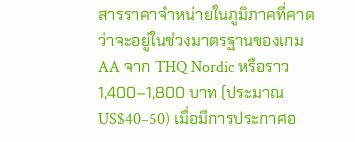สารราคาจำหน่ายในภูมิภาคที่คาดว่าจะอยู่ในช่วงมาตรฐานของเกม AA จาก THQ Nordic หรือราว 1,400–1,800 บาท (ประมาณ US$40–50) เมื่อมีการประกาศอ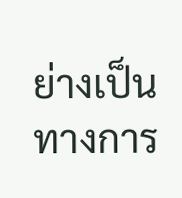ย่างเป็นทางการ